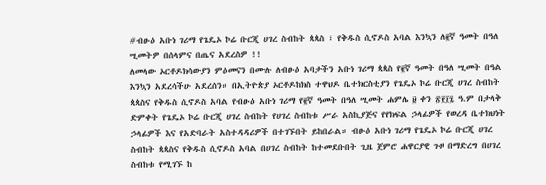#ብፁዕ አቡነ ገሪማ የጌዴኦ ኮሬ ቡርጂ ሀገረ ስብከት ጳጳስ ፣ የቅዱስ ሲኖዶስ አባል እንኳን ለ፪ኛ ዓመት በዓለ ሢመትዎ በሰላምና በጤና አደረስዎ !!
ለመላው ኦርቶዶክሳውያን ምዕመናን በሙሉ ለብፁዕ አባታችን አቡነ ገሪማ ጳጳስ የ፪ኛ ዓመት በዓለ ሢመት በዓል እንኳን አደረሳችሁ አደረሰን። በኢትዮጵያ ኦርቶዶከክስ ተዋህዶ ቤተክርስቲያን የጌዴኦ ኮሬ ቡርጂ ሀገረ ስብከት ጳጳስና የቅዱስ ሲኖዶስ አባል የብፁዕ አቡነ ገሪማ የ፪ኛ ዓመት በዓለ ሢመት ሐምሌ ፱ ቀን ፳፻፲፯ ዓ.ም በታላቅ ድምቀት የጌዴኦ ኮሬ ቡርጂ ሀገረ ስብከት የሀገረ ስብከቱ ሥራ አስኪያጅና የየክፍል ኃላፊዎች የወረዳ ቤተክህነት ኃላፊዎች እና የአድባራት አስተዳዳሪዎች በተገኙበት ይከበራል። ብፁዕ አቡነ ገሪማ የጌዴኦ ኮሬ ቡርጂ ሀገረ ስብከት ጳጳስና የቅዱስ ሲኖዶስ አባል በሀገረ ስብከት ከተመደቡበት ጊዜ ጀምሮ ሐዋርያዊ ጉዞ በማድረግ በሀገረ ስብከቱ የሚገኙ ከ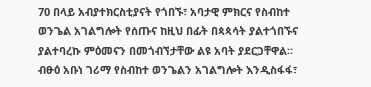70 በላይ አብያተክርስቲያናት የጎበኙ፣ አባታዊ ምክርና የስብከተ ወንጌል አገልግሎት የሰጡና ከዚህ በፊት በጳጳሳት ያልተጎበኙና ያልተባረኩ ምዕመናን በመጎብኘታቸው ልዩ አባት ያደርጋቸዋል። ብፁዕ አቡነ ገሪማ የስብከተ ወንጌልን አገልግሎት እንዲስፋፋ፣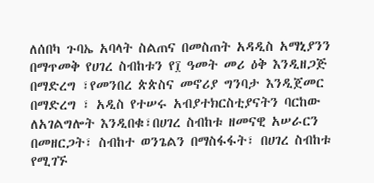ለሰበካ ጉባኤ አባላት ስልጠና በመስጠት አዳዲስ አማኒያንን በማጥመቅ የሀገረ ስብከቱን የ፲ ዓመት መሪ ዕቅ እንዲዘጋጅ በማድረግ ፣የመንበረ ጵጵስና መኖሪያ ግንባታ እንዲጀመር በማድረግ ፣ አዲስ የተሠሩ አብያተክርስቲያናትን ባርከው ለአገልግሎት እንዲበቁ፣በሀገረ ስብከቱ ዘመናዊ አሠራርን በመዘርጋት፣ ስብከተ ወንጌልን በማስፋፋት፣ በሀገረ ስብከቱ የሚገኙ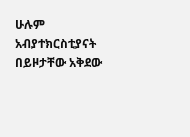ሁሉም አብያተክርስቲያናት በይዞታቸው አቅደው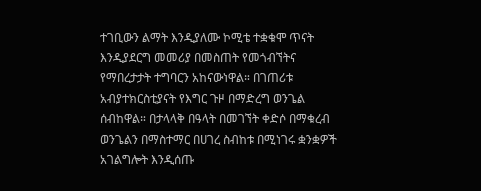ተገቢውን ልማት እንዲያለሙ ኮሚቴ ተቋቁሞ ጥናት እንዲያደርግ መመሪያ በመስጠት የመጎብኘትና የማበረታታት ተግባርን አከናውነዋል። በገጠሪቱ አብያተክርስቲያናት የእግር ጉዞ በማድረግ ወንጌል ሰብከዋል። በታላላቅ በዓላት በመገኘት ቀድሶ በማቁረብ ወንጌልን በማስተማር በሀገረ ስብከቱ በሚነገሩ ቋንቋዎች አገልግሎት እንዲሰጡ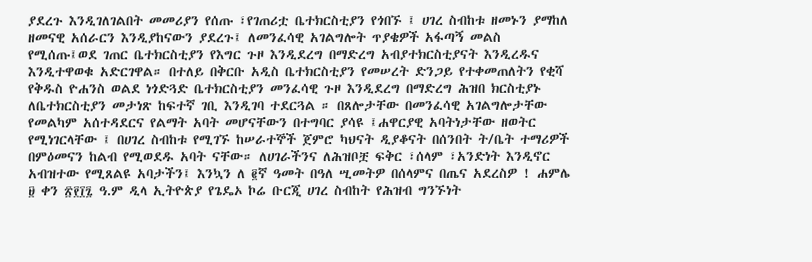ያደረጉ እንዲገለገልበት መመሪያን የሰጡ ፣የገጠሪቷ ቤተክርስቲያን የጎበኙ ፤ ሀገረ ስብከቱ ዘመኑን ያማከለ ዘመናዊ አሰራርን እንዲያከናውን ያደረጉ፤ ለመንፈሳዊ አገልግሎት ጥያቄዎች አፋጣኝ መልስ የሚሰጡ፤ወደ ገጠር ቤተክርስቲያን የእግር ጉዞ እንዲደረግ በማድረግ አብያተክርስቲያናት እንዲረዱና እንዲተዋወቁ አድርገዋል። በተለይ በቅርቡ አዲስ ቤተክርስቲያን የመሠረት ድንጋይ የተቀመጠለትን የቂሻ የቅዱስ ዮሐንስ ወልደ ነጎድጓድ ቤተክርስቲያን መንፈሳዊ ጉዞ እንዲደረግ በማድረግ ሕዝበ ክርስቲያኑ ለቤተክርስቲያን መታነጽ ከፍተኛ ገቢ እንዲገባ ተደርጓል ። በጸሎታቸው በመንፈሳዊ አገልግሎታቸው የመልካም አሰተዳደርና የልማት አባት መሆናቸውን በተግባር ያሳዩ ፤ሐዋርያዊ አባትነታቸው ዘወትር የሚነገርላቸው ፤ በሀገረ ስብከቱ የሚገኙ ከሠራተኞች ጀምሮ ካህናት ዲያቆናት በሰንበት ት/ቤት ተማሪዎች በምዕመናን ከልብ የሚወደዱ አባት ናቸው። ለሀገራችንና ለሕዝቦቿ ፍቅር ፣ሰላም ፣አንድነት እንዲኖር አብዝተው የሚጸልዩ አባታችን፤ እንኳን ለ ፪ኛ ዓመት በዓለ ሢመትዎ በሰላምና በጤና አደረስዎ ! ሐምሌ ፱ ቀን ፳፻፲፯ ዓ.ም ዲላ ኢትዮጵያ የጌዴኦ ኮሬ ቡርጂ ሀገረ ስብከት የሕዝብ ግንኙነት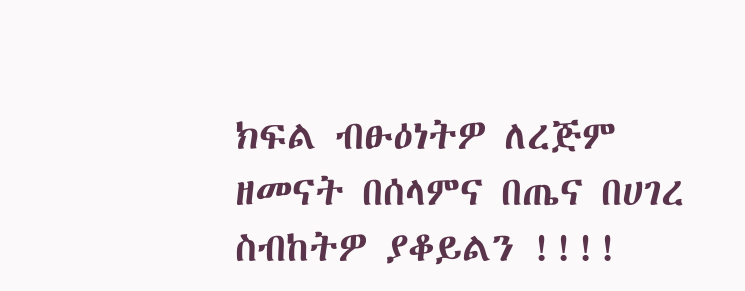ክፍል ብፁዕነትዎ ለረጅም ዘመናት በሰላምና በጤና በሀገረ ስብከትዎ ያቆይልን !!!!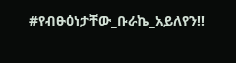#የብፁዕነታቸው_ቡራኬ_አይለየን!!